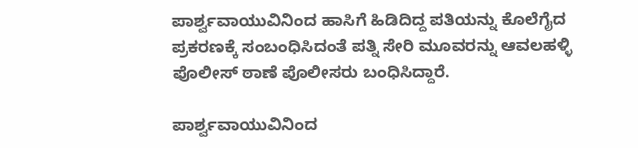ಪಾರ್ಶ್ವವಾಯುವಿನಿಂದ ಹಾಸಿಗೆ ಹಿಡಿದಿದ್ದ ಪತಿಯನ್ನು ಕೊಲೆಗೈದ ಪ್ರಕರಣಕ್ಕೆ ಸಂಬಂಧಿಸಿದಂತೆ ಪತ್ನಿ ಸೇರಿ ಮೂವರನ್ನು ಆವಲಹಳ್ಳಿ ಪೊಲೀಸ್ ಠಾಣೆ ಪೊಲೀಸರು ಬಂಧಿಸಿದ್ದಾರೆ.

ಪಾರ್ಶ್ವವಾಯುವಿನಿಂದ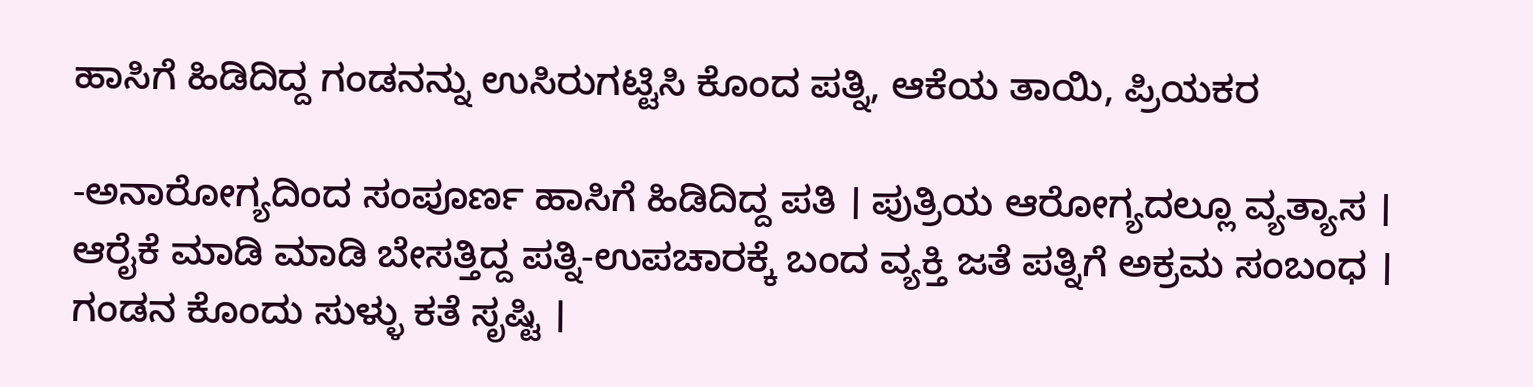ಹಾಸಿಗೆ ಹಿಡಿದಿದ್ದ ಗಂಡನನ್ನು ಉಸಿರುಗಟ್ಟಿಸಿ ಕೊಂದ ಪತ್ನಿ, ಆಕೆಯ ತಾಯಿ, ಪ್ರಿಯಕರ

-ಅನಾರೋಗ್ಯದಿಂದ ಸಂಪೂರ್ಣ ಹಾಸಿಗೆ ಹಿಡಿದಿದ್ದ ಪತಿ । ಪುತ್ರಿಯ ಆರೋಗ್ಯದಲ್ಲೂ ವ್ಯತ್ಯಾಸ । ಆರೈಕೆ ಮಾಡಿ ಮಾಡಿ ಬೇಸತ್ತಿದ್ದ ಪತ್ನಿ-ಉಪಚಾರಕ್ಕೆ ಬಂದ ವ್ಯಕ್ತಿ ಜತೆ ಪತ್ನಿಗೆ ಅಕ್ರಮ ಸಂಬಂಧ । ಗಂಡನ ಕೊಂದು ಸುಳ್ಳು ಕತೆ ಸೃಷ್ಟಿ ।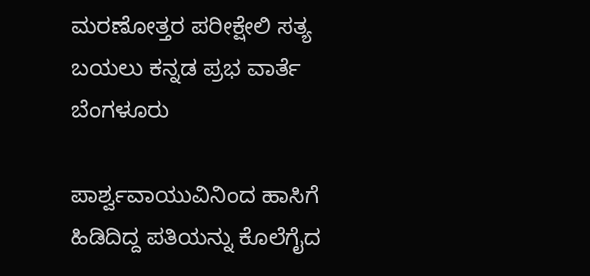ಮರಣೋತ್ತರ ಪರೀಕ್ಷೇಲಿ ಸತ್ಯ ಬಯಲು ಕನ್ನಡ ಪ್ರಭ ವಾರ್ತೆ ಬೆಂಗಳೂರು

ಪಾರ್ಶ್ವವಾಯುವಿನಿಂದ ಹಾಸಿಗೆ ಹಿಡಿದಿದ್ದ ಪತಿಯನ್ನು ಕೊಲೆಗೈದ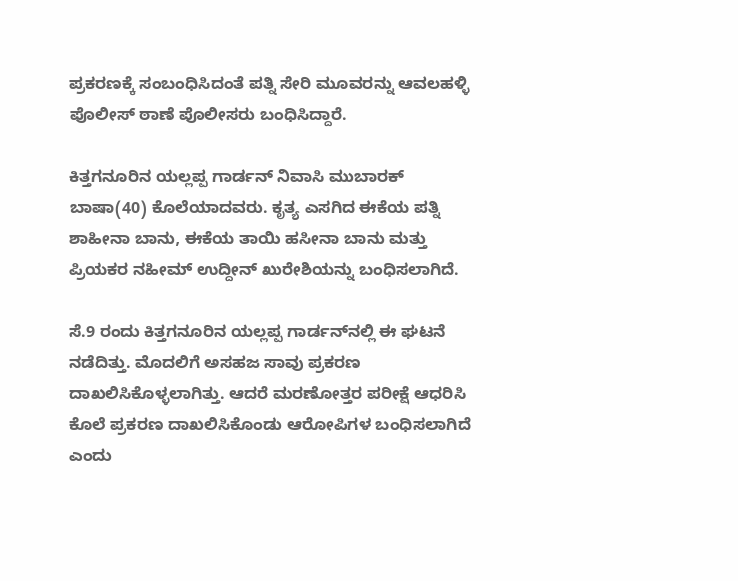ಪ್ರಕರಣಕ್ಕೆ ಸಂಬಂಧಿಸಿದಂತೆ ಪತ್ನಿ ಸೇರಿ ಮೂವರನ್ನು ಆವಲಹಳ್ಳಿ ಪೊಲೀಸ್ ಠಾಣೆ ಪೊಲೀಸರು ಬಂಧಿಸಿದ್ದಾರೆ.

ಕಿತ್ತಗನೂರಿನ ಯಲ್ಲಪ್ಪ ಗಾರ್ಡನ್‌ ನಿವಾಸಿ ಮುಬಾರಕ್‌ ಬಾಷಾ(40) ಕೊಲೆಯಾದವರು. ಕೃತ್ಯ ಎಸಗಿದ ಈಕೆಯ ಪತ್ನಿ ಶಾಹೀನಾ ಬಾನು, ಈಕೆಯ ತಾಯಿ ಹಸೀನಾ ಬಾನು ಮತ್ತು ಪ್ರಿಯಕರ ನಹೀಮ್‌ ಉದ್ದೀನ್‌ ಖುರೇಶಿಯನ್ನು ಬಂಧಿಸಲಾಗಿದೆ.

ಸೆ.9 ರಂದು ಕಿತ್ತಗನೂರಿನ ಯಲ್ಲಪ್ಪ ಗಾರ್ಡನ್‌ನಲ್ಲಿ ಈ ಘಟನೆ ನಡೆದಿತ್ತು. ಮೊದಲಿಗೆ ಅಸಹಜ ಸಾವು ಪ್ರಕರಣ ದಾಖಲಿಸಿಕೊಳ್ಳಲಾಗಿತ್ತು. ಆದರೆ ಮರಣೋತ್ತರ ಪರೀಕ್ಷೆ ಆಧರಿಸಿ ಕೊಲೆ ಪ್ರಕರಣ ದಾಖಲಿಸಿಕೊಂಡು ಆರೋಪಿಗಳ ಬಂಧಿಸಲಾಗಿದೆ ಎಂದು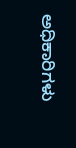ಅಧಿಕಾರಿಗಳು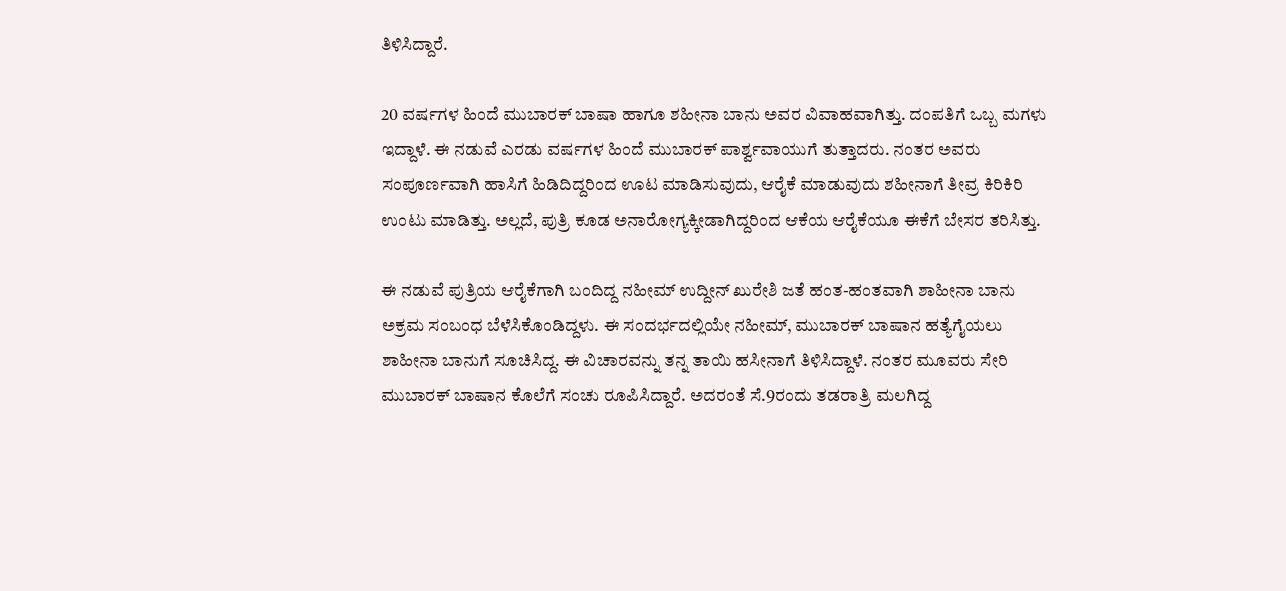ತಿಳಿಸಿದ್ದಾರೆ.

20 ವರ್ಷಗಳ ಹಿಂದೆ ಮುಬಾರಕ್ ಬಾಷಾ ಹಾಗೂ ಶಹೀನಾ ಬಾನು ಅವರ ವಿವಾಹವಾಗಿತ್ತು. ದಂಪತಿಗೆ ಒಬ್ಬ ಮಗಳು ಇದ್ದಾಳೆ. ಈ ನಡುವೆ ಎರಡು ವರ್ಷಗಳ ಹಿಂದೆ ಮುಬಾರಕ್‌ ಪಾರ್ಶ್ವವಾಯುಗೆ ತುತ್ತಾದರು. ನಂತರ ಅವರು ಸಂಪೂರ್ಣವಾಗಿ ಹಾಸಿಗೆ ಹಿಡಿದಿದ್ದರಿಂದ ಊಟ ಮಾಡಿಸುವುದು, ಆರೈಕೆ ಮಾಡುವುದು ಶಹೀನಾಗೆ ತೀವ್ರ ಕಿರಿಕಿರಿ ಉಂಟು ಮಾಡಿತ್ತು. ಅಲ್ಲದೆ, ಪುತ್ರಿ ಕೂಡ ಅನಾರೋಗ್ಯಕ್ಕೀಡಾಗಿದ್ದರಿಂದ ಆಕೆಯ ಆರೈಕೆಯೂ ಈಕೆಗೆ ಬೇಸರ ತರಿಸಿತ್ತು.

ಈ ನಡುವೆ ಪುತ್ರಿಯ ಆರೈಕೆಗಾಗಿ ಬಂದಿದ್ದ ನಹೀಮ್‌ ಉದ್ದೀನ್‌ ಖುರೇಶಿ ಜತೆ ಹಂತ-ಹಂತವಾಗಿ ಶಾಹೀನಾ ಬಾನು ಅಕ್ರಮ ಸಂಬಂಧ ಬೆಳೆಸಿಕೊಂಡಿದ್ದಳು. ಈ ಸಂದರ್ಭದಲ್ಲಿಯೇ ನಹೀಮ್‌, ಮುಬಾರಕ್‌ ಬಾಷಾನ ಹತ್ಯೆಗೈಯಲು ಶಾಹೀನಾ ಬಾನುಗೆ ಸೂಚಿಸಿದ್ದ. ಈ ವಿಚಾರವನ್ನು ತನ್ನ ತಾಯಿ ಹಸೀನಾಗೆ ತಿಳಿಸಿದ್ದಾಳೆ. ನಂತರ ಮೂವರು ಸೇರಿ ಮುಬಾರಕ್‌ ಬಾಷಾನ ಕೊಲೆಗೆ ಸಂಚು ರೂಪಿಸಿದ್ದಾರೆ. ಅದರಂತೆ ಸೆ.9ರಂದು ತಡರಾತ್ರಿ ಮಲಗಿದ್ದ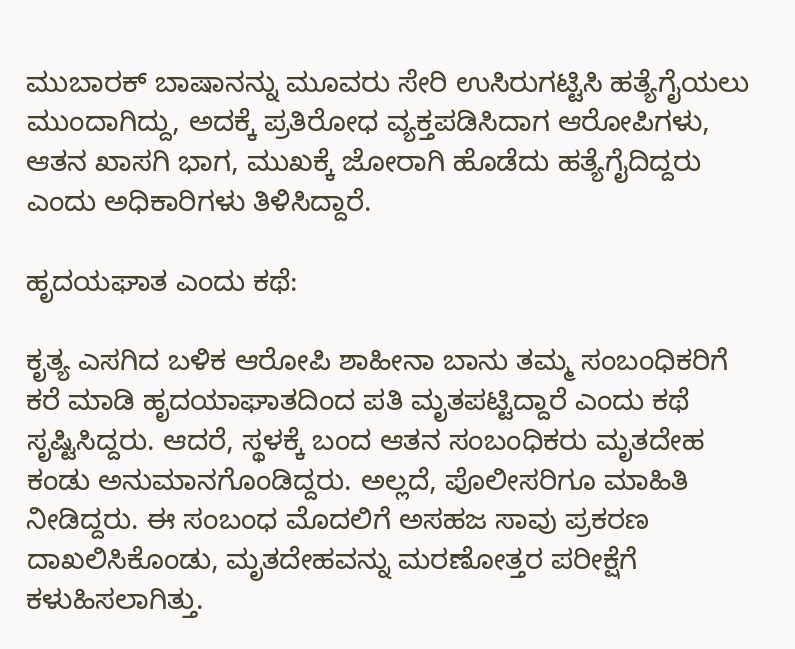ಮುಬಾರಕ್‌ ಬಾಷಾನನ್ನು ಮೂವರು ಸೇರಿ ಉಸಿರುಗಟ್ಟಿಸಿ ಹತ್ಯೆಗೈಯಲು ಮುಂದಾಗಿದ್ದು, ಅದಕ್ಕೆ ಪ್ರತಿರೋಧ ವ್ಯಕ್ತಪಡಿಸಿದಾಗ ಆರೋಪಿಗಳು, ಆತನ ಖಾಸಗಿ ಭಾಗ, ಮುಖಕ್ಕೆ ಜೋರಾಗಿ ಹೊಡೆದು ಹತ್ಯೆಗೈದಿದ್ದರು ಎಂದು ಅಧಿಕಾರಿಗಳು ತಿಳಿಸಿದ್ದಾರೆ.

ಹೃದಯಘಾತ ಎಂದು ಕಥೆ:

ಕೃತ್ಯ ಎಸಗಿದ ಬಳಿಕ ಆರೋಪಿ ಶಾಹೀನಾ ಬಾನು ತಮ್ಮ ಸಂಬಂಧಿಕರಿಗೆ ಕರೆ ಮಾಡಿ ಹೃದಯಾಘಾತದಿಂದ ಪತಿ ಮೃತಪಟ್ಟಿದ್ದಾರೆ ಎಂದು ಕಥೆ ಸೃಷ್ಟಿಸಿದ್ದರು. ಆದರೆ, ಸ್ಥಳಕ್ಕೆ ಬಂದ ಆತನ ಸಂಬಂಧಿಕರು ಮೃತದೇಹ ಕಂಡು ಅನುಮಾನಗೊಂಡಿದ್ದರು. ಅಲ್ಲದೆ, ಪೊಲೀಸರಿಗೂ ಮಾಹಿತಿ ನೀಡಿದ್ದರು. ಈ ಸಂಬಂಧ ಮೊದಲಿಗೆ ಅಸಹಜ ಸಾವು ಪ್ರಕರಣ ದಾಖಲಿಸಿಕೊಂಡು, ಮೃತದೇಹವನ್ನು ಮರಣೋತ್ತರ ಪರೀಕ್ಷೆಗೆ ಕಳುಹಿಸಲಾಗಿತ್ತು.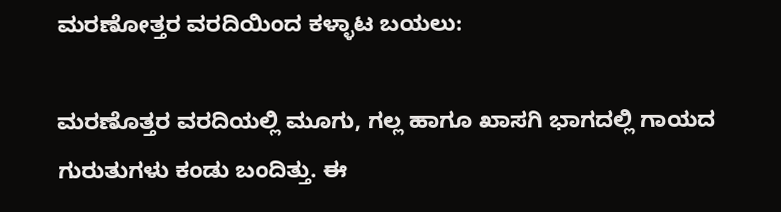ಮರಣೋತ್ತರ ವರದಿಯಿಂದ ಕಳ್ಳಾಟ ಬಯಲು:

ಮರಣೊತ್ತರ ವರದಿಯಲ್ಲಿ ಮೂಗು, ಗಲ್ಲ ಹಾಗೂ ಖಾಸಗಿ ಭಾಗದಲ್ಲಿ ಗಾಯದ ಗುರುತುಗಳು ಕಂಡು ಬಂದಿತ್ತು. ಈ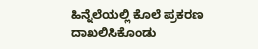ಹಿನ್ನೆಲೆಯಲ್ಲಿ ಕೊಲೆ ಪ್ರಕರಣ ದಾಖಲಿಸಿಕೊಂಡು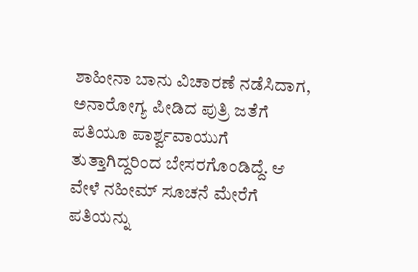ಶಾಹೀನಾ ಬಾನು ವಿಚಾರಣೆ ನಡೆಸಿದಾಗ, ಅನಾರೋಗ್ಯ ಪೀಡಿದ ಪುತ್ರಿ ಜತೆಗೆ ಪತಿಯೂ ಪಾರ್ಶ್ವವಾಯುಗೆ ತುತ್ತಾಗಿದ್ದರಿಂದ ಬೇಸರಗೊಂಡಿದ್ದೆ. ಆ ವೇಳೆ ನಹೀಮ್‌ ಸೂಚನೆ ಮೇರೆಗೆ ಪತಿಯನ್ನು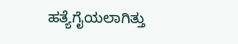ಹತ್ಯೆಗೈಯಲಾಗಿತ್ತು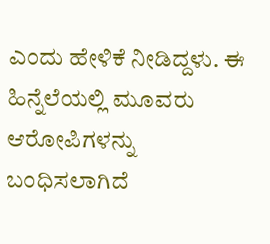ಎಂದು ಹೇಳಿಕೆ ನೀಡಿದ್ದಳು. ಈ ಹಿನ್ನೆಲೆಯಲ್ಲಿ ಮೂವರು ಆರೋಪಿಗಳನ್ನು ಬಂಧಿಸಲಾಗಿದೆ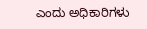ಎಂದು ಅಧಿಕಾರಿಗಳು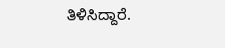ತಿಳಿಸಿದ್ದಾರೆ.